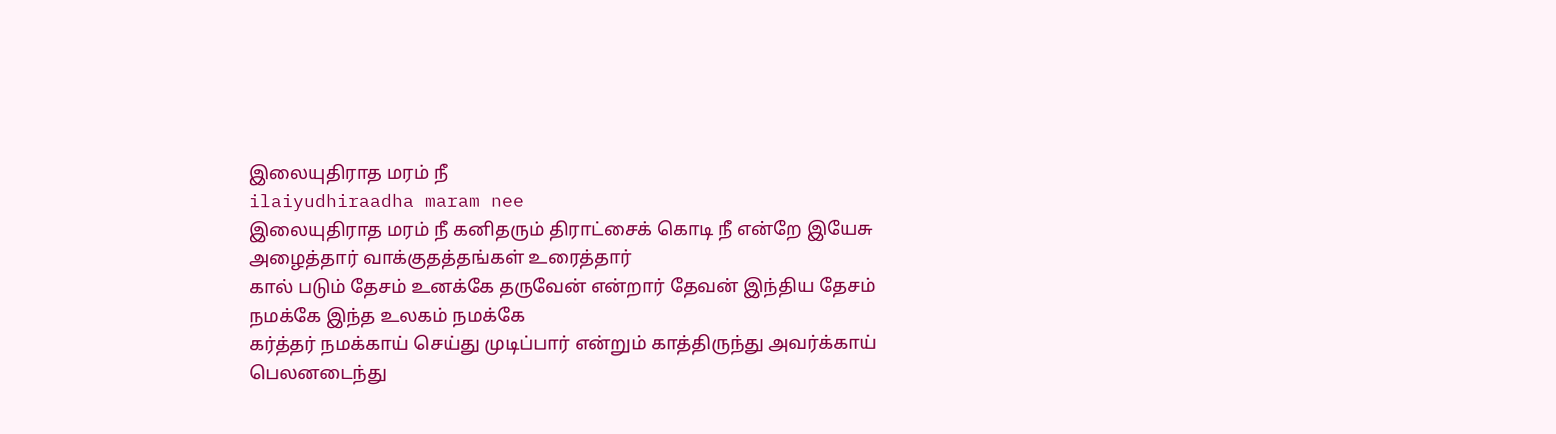இலையுதிராத மரம் நீ
ilaiyudhiraadha maram nee
இலையுதிராத மரம் நீ கனிதரும் திராட்சைக் கொடி நீ என்றே இயேசு அழைத்தார் வாக்குதத்தங்கள் உரைத்தார்
கால் படும் தேசம் உனக்கே தருவேன் என்றார் தேவன் இந்திய தேசம் நமக்கே இந்த உலகம் நமக்கே
கர்த்தர் நமக்காய் செய்து முடிப்பார் என்றும் காத்திருந்து அவர்க்காய் பெலனடைந்து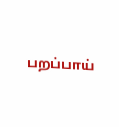பறப்பாய்